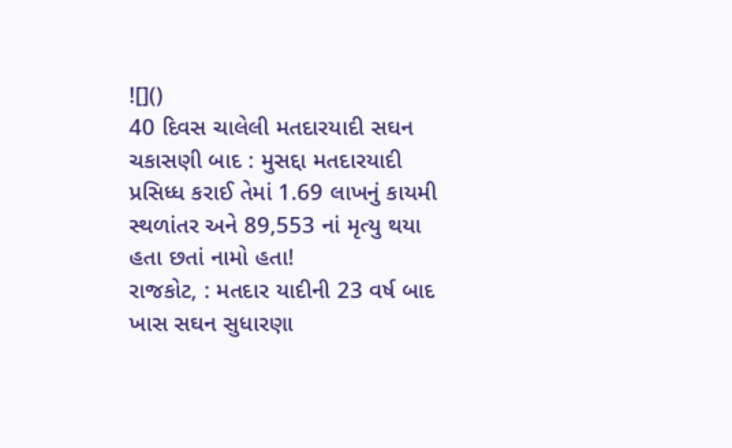![]()
40 દિવસ ચાલેલી મતદારયાદી સઘન ચકાસણી બાદ : મુસદ્દા મતદારયાદી પ્રસિધ્ધ કરાઈ તેમાં 1.69 લાખનું કાયમી સ્થળાંતર અને 89,553 નાં મૃત્યુ થયા હતા છતાં નામો હતા!
રાજકોટ, : મતદાર યાદીની 23 વર્ષ બાદ ખાસ સઘન સુધારણા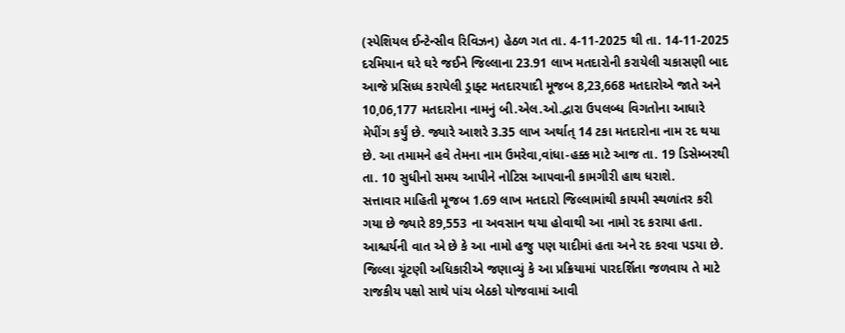(સ્પેશિયલ ઈન્ટેન્સીવ રિવિઝન) હેઠળ ગત તા. 4-11-2025 થી તા. 14-11-2025 દરમિયાન ઘરે ઘરે જઈને જિલ્લાના 23.91 લાખ મતદારોની કરાયેલી ચકાસણી બાદ આજે પ્રસિધ્ધ કરાયેલી ડ્રાફ્ટ મતદારયાદી મૂજબ 8,23,668 મતદારોએ જાતે અને 10,06,177 મતદારોના નામનું બી.એલ.ઓ.દ્વારા ઉપલબ્ધ વિગતોના આધારે મેપીંગ કર્યું છે. જ્યારે આશરે 3.35 લાખ અર્થાત્ 14 ટકા મતદારોના નામ રદ થયા છે. આ તમામને હવે તેમના નામ ઉમરેવા,વાંધા-હક્ક માટે આજ તા. 19 ડિસેમ્બરથી તા. 10 સુધીનો સમય આપીને નોટિસ આપવાની કામગીરી હાથ ધરાશે.
સત્તાવાર માહિતી મૂજબ 1.69 લાખ મતદારો જિલ્લામાંથી કાયમી સ્થળાંતર કરી ગયા છે જ્યારે 89,553 ના અવસાન થયા હોવાથી આ નામો રદ કરાયા હતા. આશ્ચર્યની વાત એ છે કે આ નામો હજુ પણ યાદીમાં હતા અને રદ કરવા પડયા છે. જિલ્લા ચૂંટણી અધિકારીએ જણાવ્યું કે આ પ્રક્રિયામાં પારદર્શિતા જળવાય તે માટે રાજકીય પક્ષો સાથે પાંચ બેઠકો યોજવામાં આવી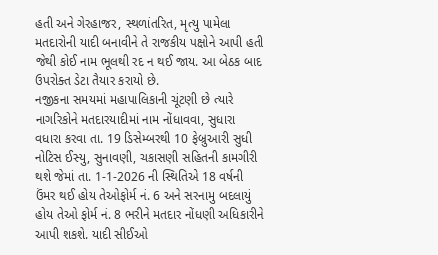હતી અને ગેરહાજર, સ્થળાંતરિત, મૃત્યુ પામેલા મતદારોની યાદી બનાવીને તે રાજકીય પક્ષોને આપી હતી જેથી કોઈ નામ ભૂલથી રદ ન થઈ જાય. આ બેઠક બાદ ઉપરોક્ત ડેટા તૈયાર કરાયો છે.
નજીકના સમયમાં મહાપાલિકાની ચૂંટણી છે ત્યારે નાગરિકોને મતદારયાદીમાં નામ નોંધાવવા, સુધારા વધારા કરવા તા. 19 ડિસેમ્બરથી 10 ફેબ્રુઆરી સુધી નોટિસ ઈસ્યુ, સુનાવણી, ચકાસણી સહિતની કામગીરી થશે જેમાં તા. 1-1-2026 ની સ્થિતિએ 18 વર્ષની ઉંમર થઈ હોય તેઓફોર્મ નં. 6 અને સરનામુ બદલાયું હોય તેઓ ફોર્મ નં. 8 ભરીને મતદાર નોંધણી અધિકારીને આપી શકશે. યાદી સીઈઓ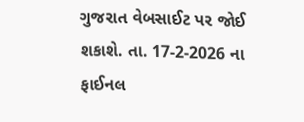ગુજરાત વેબસાઈટ પર જોઈ શકાશે. તા. 17-2-2026 ના ફાઈનલ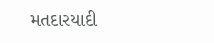મતદારયાદી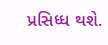પ્રસિધ્ધ થશે.